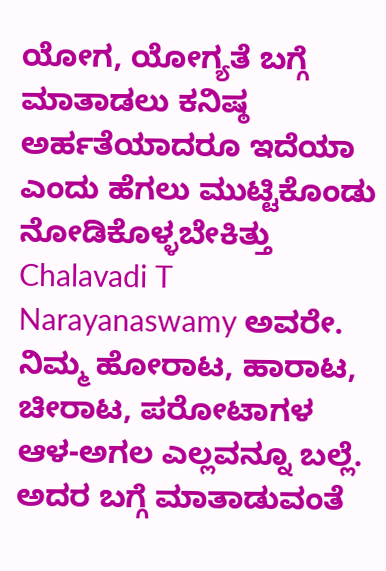ಯೋಗ, ಯೋಗ್ಯತೆ ಬಗ್ಗೆ ಮಾತಾಡಲು ಕನಿಷ್ಠ ಅರ್ಹತೆಯಾದರೂ ಇದೆಯಾ ಎಂದು ಹೆಗಲು ಮುಟ್ಟಿಕೊಂಡು ನೋಡಿಕೊಳ್ಳಬೇಕಿತ್ತು Chalavadi T Narayanaswamy ಅವರೇ. ನಿಮ್ಮ ಹೋರಾಟ, ಹಾರಾಟ, ಚೀರಾಟ, ಪರೋಟಾಗಳ ಆಳ-ಅಗಲ ಎಲ್ಲವನ್ನೂ ಬಲ್ಲೆ. ಅದರ ಬಗ್ಗೆ ಮಾತಾಡುವಂತೆ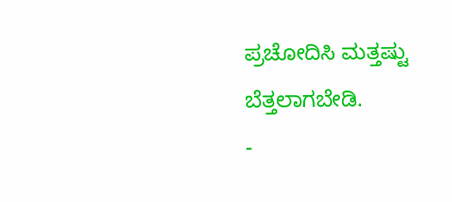ಪ್ರಚೋದಿಸಿ ಮತ್ತಷ್ಟು ಬೆತ್ತಲಾಗಬೇಡಿ.
-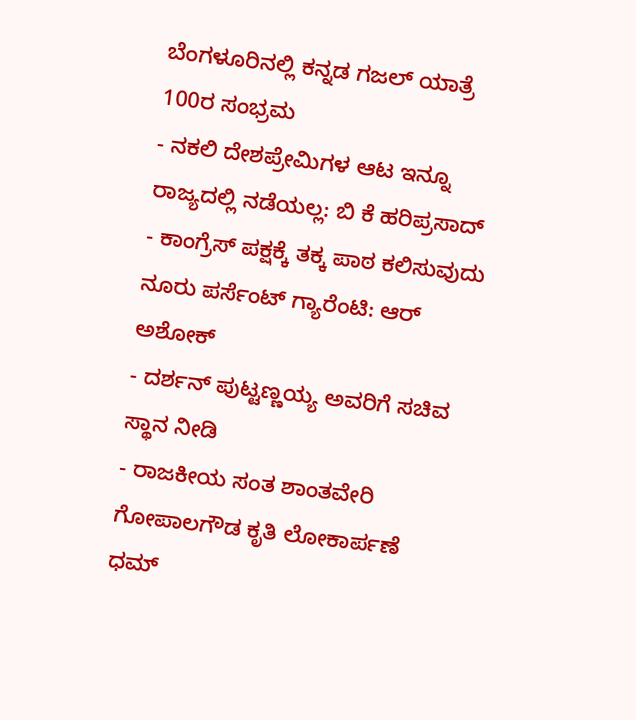ಬೆಂಗಳೂರಿನಲ್ಲಿ ಕನ್ನಡ ಗಜಲ್ ಯಾತ್ರೆ 100ರ ಸಂಭ್ರಮ
- ನಕಲಿ ದೇಶಪ್ರೇಮಿಗಳ ಆಟ ಇನ್ನೂ ರಾಜ್ಯದಲ್ಲಿ ನಡೆಯಲ್ಲ: ಬಿ ಕೆ ಹರಿಪ್ರಸಾದ್
- ಕಾಂಗ್ರೆಸ್ ಪಕ್ಷಕ್ಕೆ ತಕ್ಕ ಪಾಠ ಕಲಿಸುವುದು ನೂರು ಪರ್ಸೆಂಟ್ ಗ್ಯಾರೆಂಟಿ: ಆರ್ ಅಶೋಕ್
- ದರ್ಶನ್ ಪುಟ್ಟಣ್ಣಯ್ಯ ಅವರಿಗೆ ಸಚಿವ ಸ್ಥಾನ ನೀಡಿ
- ರಾಜಕೀಯ ಸಂತ ಶಾಂತವೇರಿ ಗೋಪಾಲಗೌಡ ಕೃತಿ ಲೋಕಾರ್ಪಣೆ
ಧಮ್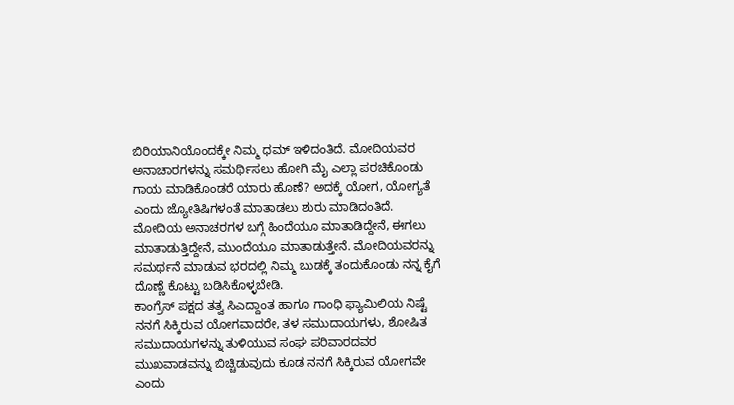ಬಿರಿಯಾನಿಯೊಂದಕ್ಕೇ ನಿಮ್ಮ ಧಮ್ ಇಳಿದಂತಿದೆ. ಮೋದಿಯವರ ಅನಾಚಾರಗಳನ್ನು ಸಮರ್ಥಿಸಲು ಹೋಗಿ ಮೈ ಎಲ್ಲಾ ಪರಚಿಕೊಂಡು ಗಾಯ ಮಾಡಿಕೊಂಡರೆ ಯಾರು ಹೊಣೆ? ಅದಕ್ಕೆ ಯೋಗ, ಯೋಗ್ಯತೆ ಎಂದು ಜ್ಯೋತಿಷಿಗಳಂತೆ ಮಾತಾಡಲು ಶುರು ಮಾಡಿದಂತಿದೆ.
ಮೋದಿಯ ಅನಾಚರಗಳ ಬಗ್ಗೆ ಹಿಂದೆಯೂ ಮಾತಾಡಿದ್ದೇನೆ, ಈಗಲು ಮಾತಾಡುತ್ತಿದ್ದೇನೆ, ಮುಂದೆಯೂ ಮಾತಾಡುತ್ತೇನೆ. ಮೋದಿಯವರನ್ನು ಸಮರ್ಥನೆ ಮಾಡುವ ಭರದಲ್ಲಿ ನಿಮ್ಮ ಬುಡಕ್ಕೆ ತಂದುಕೊಂಡು ನನ್ನ ಕೈಗೆ ದೊಣ್ಣೆ ಕೊಟ್ಟು ಬಡಿಸಿಕೊಳ್ಳಬೇಡಿ.
ಕಾಂಗ್ರೆಸ್ ಪಕ್ಷದ ತತ್ವ ಸಿಎದ್ದಾಂತ ಹಾಗೂ ಗಾಂಧಿ ಫ್ಯಾಮಿಲಿಯ ನಿಷ್ಟೆ ನನಗೆ ಸಿಕ್ಕಿರುವ ಯೋಗವಾದರೇ, ತಳ ಸಮುದಾಯಗಳು, ಶೋಷಿತ ಸಮುದಾಯಗಳನ್ನು ತುಳಿಯುವ ಸಂಘ ಪರಿವಾರದವರ ಮುಖವಾಡವನ್ನು ಬಿಚ್ಚಿಡುವುದು ಕೂಡ ನನಗೆ ಸಿಕ್ಕಿರುವ ಯೋಗವೇ ಎಂದು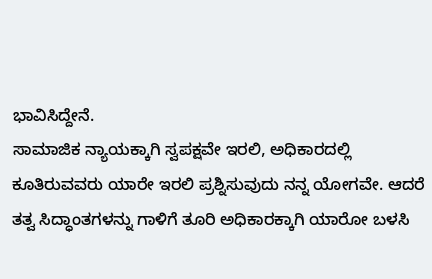ಭಾವಿಸಿದ್ದೇನೆ.
ಸಾಮಾಜಿಕ ನ್ಯಾಯಕ್ಕಾಗಿ ಸ್ವಪಕ್ಷವೇ ಇರಲಿ, ಅಧಿಕಾರದಲ್ಲಿ ಕೂತಿರುವವರು ಯಾರೇ ಇರಲಿ ಪ್ರಶ್ನಿಸುವುದು ನನ್ನ ಯೋಗವೇ. ಆದರೆ ತತ್ವ ಸಿದ್ಧಾಂತಗಳನ್ನು ಗಾಳಿಗೆ ತೂರಿ ಅಧಿಕಾರಕ್ಕಾಗಿ ಯಾರೋ ಬಳಸಿ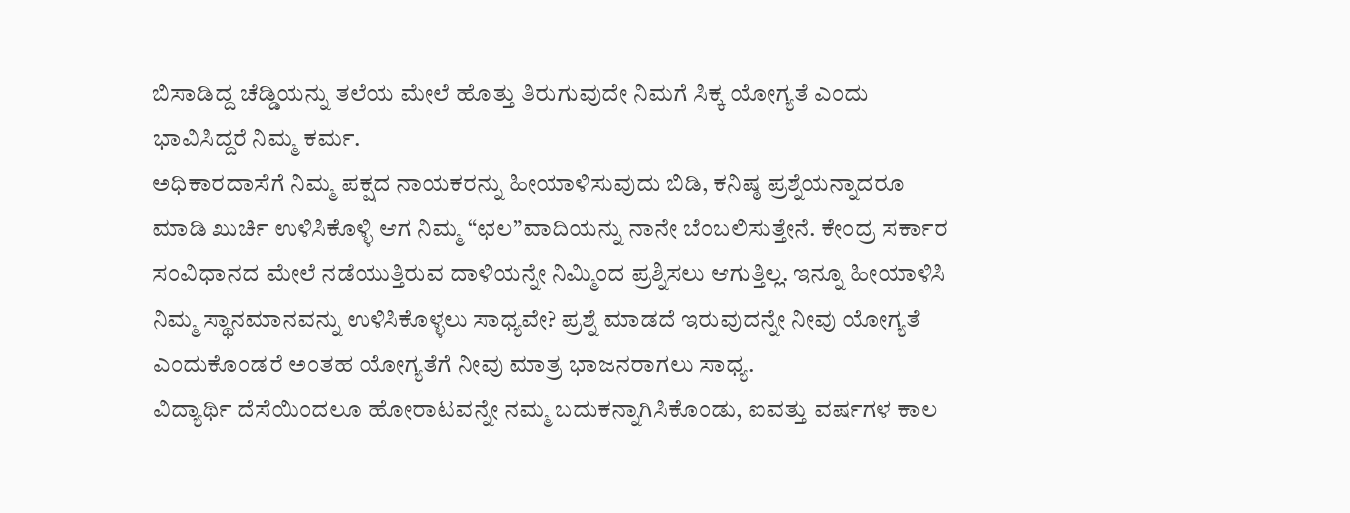ಬಿಸಾಡಿದ್ದ ಚೆಡ್ಡಿಯನ್ನು ತಲೆಯ ಮೇಲೆ ಹೊತ್ತು ತಿರುಗುವುದೇ ನಿಮಗೆ ಸಿಕ್ಕ ಯೋಗ್ಯತೆ ಎಂದು ಭಾವಿಸಿದ್ದರೆ ನಿಮ್ಮ ಕರ್ಮ.
ಅಧಿಕಾರದಾಸೆಗೆ ನಿಮ್ಮ ಪಕ್ಷದ ನಾಯಕರನ್ನು ಹೀಯಾಳಿಸುವುದು ಬಿಡಿ, ಕನಿಷ್ಠ ಪ್ರಶ್ನೆಯನ್ನಾದರೂ ಮಾಡಿ ಖುರ್ಚಿ ಉಳಿಸಿಕೊಳ್ಳಿ ಆಗ ನಿಮ್ಮ “ಛಲ”ವಾದಿಯನ್ನು ನಾನೇ ಬೆಂಬಲಿಸುತ್ತೇನೆ. ಕೇಂದ್ರ ಸರ್ಕಾರ ಸಂವಿಧಾನದ ಮೇಲೆ ನಡೆಯುತ್ತಿರುವ ದಾಳಿಯನ್ನೇ ನಿಮ್ಮಿಂದ ಪ್ರಶ್ನಿಸಲು ಆಗುತ್ತಿಲ್ಲ. ಇನ್ನೂ ಹೀಯಾಳಿಸಿ ನಿಮ್ಮ ಸ್ಥಾನಮಾನವನ್ನು ಉಳಿಸಿಕೊಳ್ಳಲು ಸಾಧ್ಯವೇ? ಪ್ರಶ್ನೆ ಮಾಡದೆ ಇರುವುದನ್ನೇ ನೀವು ಯೋಗ್ಯತೆ ಎಂದುಕೊಂಡರೆ ಅಂತಹ ಯೋಗ್ಯತೆಗೆ ನೀವು ಮಾತ್ರ ಭಾಜನರಾಗಲು ಸಾಧ್ಯ.
ವಿದ್ಯಾರ್ಥಿ ದೆಸೆಯಿಂದಲೂ ಹೋರಾಟವನ್ನೇ ನಮ್ಮ ಬದುಕನ್ನಾಗಿಸಿಕೊಂಡು, ಐವತ್ತು ವರ್ಷಗಳ ಕಾಲ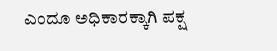ಎಂದೂ ಅಧಿಕಾರಕ್ಕಾಗಿ ಪಕ್ಷ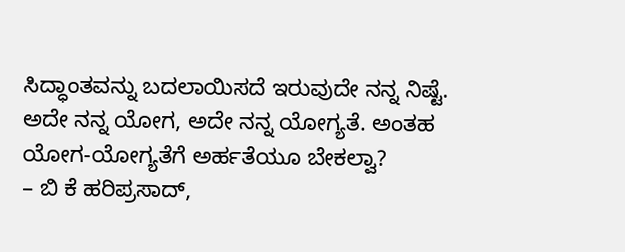ಸಿದ್ಧಾಂತವನ್ನು ಬದಲಾಯಿಸದೆ ಇರುವುದೇ ನನ್ನ ನಿಷ್ಟೆ. ಅದೇ ನನ್ನ ಯೋಗ, ಅದೇ ನನ್ನ ಯೋಗ್ಯತೆ. ಅಂತಹ ಯೋಗ-ಯೋಗ್ಯತೆಗೆ ಅರ್ಹತೆಯೂ ಬೇಕಲ್ವಾ?
– ಬಿ ಕೆ ಹರಿಪ್ರಸಾದ್,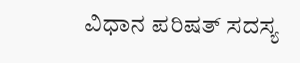ವಿಧಾನ ಪರಿಷತ್ ಸದಸ್ಯ